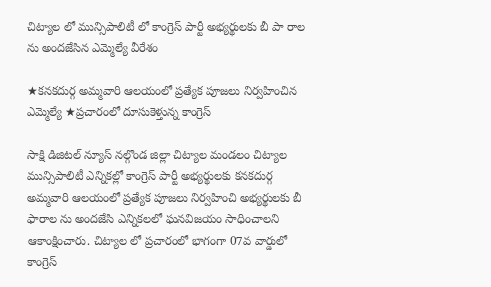చిట్యాల లో మున్సిపాలిటీ లో కాంగ్రెస్ పార్టీ అభ్యర్థులకు బీ పా రాల ను అందజేసిన ఎమ్మెల్యే వీరేశం

★కనకదుర్గ అమ్మవారి ఆలయంలో ప్రత్యేక పూజలు నిర్వహించిన ఎమ్మెల్యే ★ప్రచారంలో దూసుకెళ్తున్న కాంగ్రెస్

సాక్షి డిజిటల్ న్యూస్ నల్గొండ జిల్లా చిట్యాల మండలం చిట్యాల మున్సిపాలిటీ ఎన్నికల్లో కాంగ్రెస్ పార్టీ అభ్యర్థులకు కనకదుర్గ అమ్మవారి ఆలయంలో ప్రత్యేక పూజలు నిర్వహించి అభ్యర్థులకు బీ ఫారాల ను అందజేసి ఎన్నికలలో ఘనవిజయం సాధించాలని ఆకాంక్షించారు. చిట్యాల లో ప్రచారంలో భాగంగా 07వ వార్డులో కాంగ్రెస్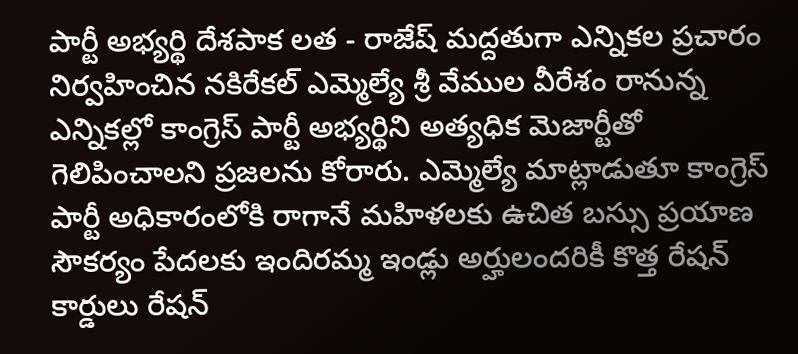పార్టీ అభ్యర్థి దేశపాక లత - రాజేష్ మద్దతుగా ఎన్నికల ప్రచారం నిర్వహించిన నకిరేకల్ ఎమ్మెల్యే శ్రీ వేముల వీరేశం రానున్న ఎన్నికల్లో కాంగ్రెస్ పార్టీ అభ్యర్థిని అత్యధిక మెజార్టీతో గెలిపించాలని ప్రజలను కోరారు. ఎమ్మెల్యే మాట్లాడుతూ కాంగ్రెస్ పార్టీ అధికారంలోకి రాగానే మహిళలకు ఉచిత బస్సు ప్రయాణ సౌకర్యం పేదలకు ఇందిరమ్మ ఇండ్లు అర్హులందరికీ కొత్త రేషన్ కార్డులు రేషన్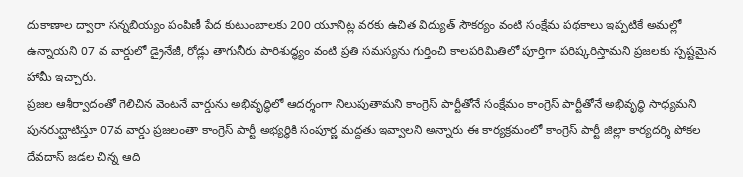దుకాణాల ద్వారా సన్నబియ్యం పంపిణీ పేద కుటుంబాలకు 200 యూనిట్ల వరకు ఉచిత విద్యుత్ సౌకర్యం వంటి సంక్షేమ పథకాలు ఇప్పటికే అమల్లో ఉన్నాయని 07 వ వార్డులో డ్రైనేజీ, రోడ్లు తాగునీరు పారిశుద్ధ్యం వంటి ప్రతి సమస్యను గుర్తించి కాలపరిమితిలో పూర్తిగా పరిష్కరిస్తామని ప్రజలకు స్పష్టమైన హామీ ఇచ్చారు.
ప్రజల ఆశీర్వాదంతో గెలిచిన వెంటనే వార్డును అభివృద్ధిలో ఆదర్శంగా నిలుపుతామని కాంగ్రెస్ పార్టీతోనే సంక్షేమం కాంగ్రెస్ పార్టీతోనే అభివృద్ధి సాధ్యమని పునరుద్ఘాటిస్తూ 07వ వార్డు ప్రజలంతా కాంగ్రెస్ పార్టీ అభ్యర్థికి సంపూర్ణ మద్దతు ఇవ్వాలని అన్నారు ఈ కార్యక్రమంలో కాంగ్రెస్ పార్టీ జిల్లా కార్యదర్శి పోకల దేవదాస్ జడల చిన్న ఆది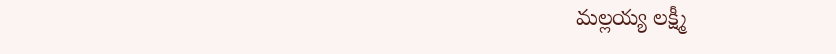మల్లయ్య లక్ష్మీ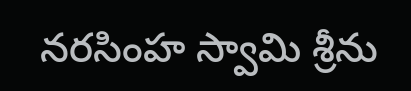నరసింహ స్వామి శ్రీను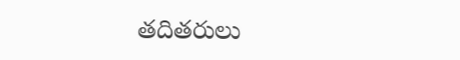తదితరులు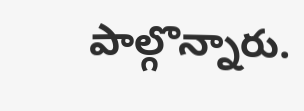పాల్గొన్నారు.